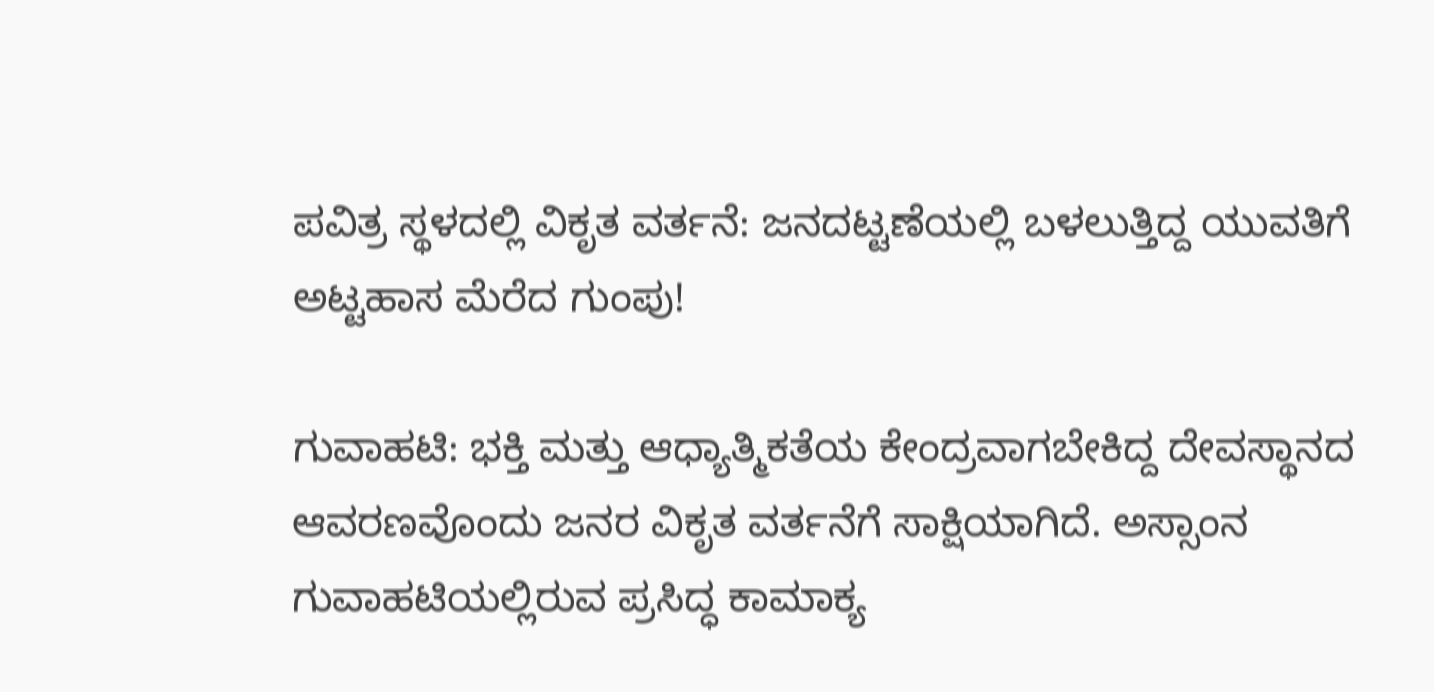ಪವಿತ್ರ ಸ್ಥಳದಲ್ಲಿ ವಿಕೃತ ವರ್ತನೆ: ಜನದಟ್ಟಣೆಯಲ್ಲಿ ಬಳಲುತ್ತಿದ್ದ ಯುವತಿಗೆ ಅಟ್ಟಹಾಸ ಮೆರೆದ ಗುಂಪು!

ಗುವಾಹಟಿ: ಭಕ್ತಿ ಮತ್ತು ಆಧ್ಯಾತ್ಮಿಕತೆಯ ಕೇಂದ್ರವಾಗಬೇಕಿದ್ದ ದೇವಸ್ಥಾನದ ಆವರಣವೊಂದು ಜನರ ವಿಕೃತ ವರ್ತನೆಗೆ ಸಾಕ್ಷಿಯಾಗಿದೆ. ಅಸ್ಸಾಂನ ಗುವಾಹಟಿಯಲ್ಲಿರುವ ಪ್ರಸಿದ್ಧ ಕಾಮಾಕ್ಯ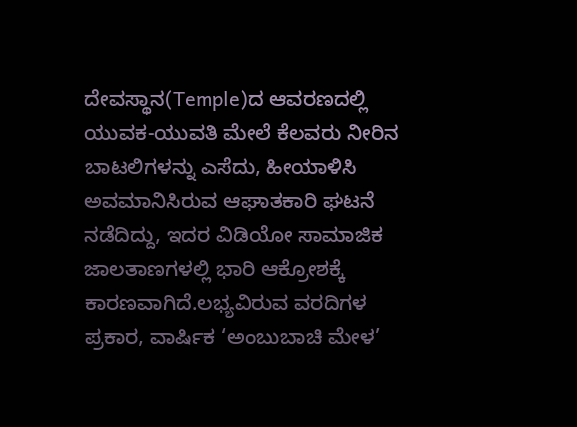ದೇವಸ್ಥಾನ(Temple)ದ ಆವರಣದಲ್ಲಿ ಯುವಕ-ಯುವತಿ ಮೇಲೆ ಕೆಲವರು ನೀರಿನ ಬಾಟಲಿಗಳನ್ನು ಎಸೆದು, ಹೀಯಾಳಿಸಿ ಅವಮಾನಿಸಿರುವ ಆಘಾತಕಾರಿ ಘಟನೆ ನಡೆದಿದ್ದು, ಇದರ ವಿಡಿಯೋ ಸಾಮಾಜಿಕ ಜಾಲತಾಣಗಳಲ್ಲಿ ಭಾರಿ ಆಕ್ರೋಶಕ್ಕೆ ಕಾರಣವಾಗಿದೆ.ಲಭ್ಯವಿರುವ ವರದಿಗಳ ಪ್ರಕಾರ, ವಾರ್ಷಿಕ ‘ಅಂಬುಬಾಚಿ ಮೇಳ’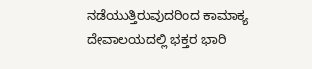ನಡೆಯುತ್ತಿರುವುದರಿಂದ ಕಾಮಾಕ್ಯ ದೇವಾಲಯದಲ್ಲಿ ಭಕ್ತರ ಭಾರಿ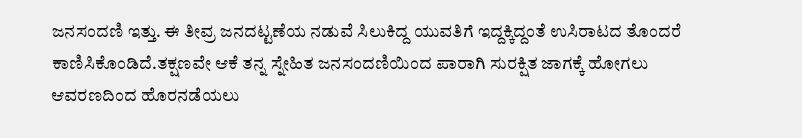ಜನಸಂದಣಿ ಇತ್ತು. ಈ ತೀವ್ರ ಜನದಟ್ಟಣೆಯ ನಡುವೆ ಸಿಲುಕಿದ್ದ ಯುವತಿಗೆ ಇದ್ದಕ್ಕಿದ್ದಂತೆ ಉಸಿರಾಟದ ತೊಂದರೆ ಕಾಣಿಸಿಕೊಂಡಿದೆ.ತಕ್ಷಣವೇ ಆಕೆ ತನ್ನ ಸ್ನೇಹಿತ ಜನಸಂದಣಿಯಿಂದ ಪಾರಾಗಿ ಸುರಕ್ಷಿತ ಜಾಗಕ್ಕೆ ಹೋಗಲು ಆವರಣದಿಂದ ಹೊರನಡೆಯಲು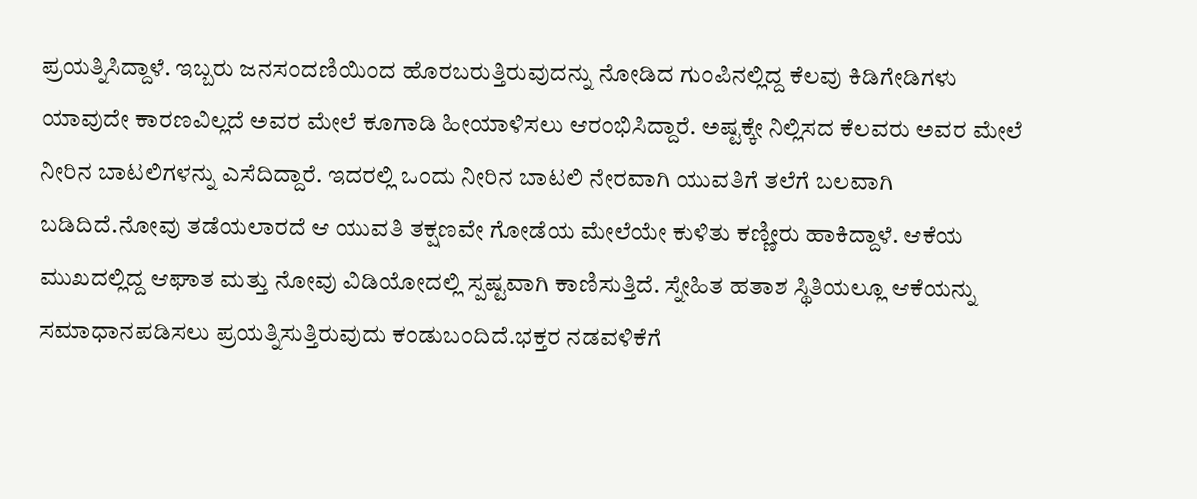ಪ್ರಯತ್ನಿಸಿದ್ದಾಳೆ. ಇಬ್ಬರು ಜನಸಂದಣಿಯಿಂದ ಹೊರಬರುತ್ತಿರುವುದನ್ನು ನೋಡಿದ ಗುಂಪಿನಲ್ಲಿದ್ದ ಕೆಲವು ಕಿಡಿಗೇಡಿಗಳು ಯಾವುದೇ ಕಾರಣವಿಲ್ಲದೆ ಅವರ ಮೇಲೆ ಕೂಗಾಡಿ ಹೀಯಾಳಿಸಲು ಆರಂಭಿಸಿದ್ದಾರೆ. ಅಷ್ಟಕ್ಕೇ ನಿಲ್ಲಿಸದ ಕೆಲವರು ಅವರ ಮೇಲೆ ನೀರಿನ ಬಾಟಲಿಗಳನ್ನು ಎಸೆದಿದ್ದಾರೆ. ಇದರಲ್ಲಿ ಒಂದು ನೀರಿನ ಬಾಟಲಿ ನೇರವಾಗಿ ಯುವತಿಗೆ ತಲೆಗೆ ಬಲವಾಗಿ ಬಡಿದಿದೆ.ನೋವು ತಡೆಯಲಾರದೆ ಆ ಯುವತಿ ತಕ್ಷಣವೇ ಗೋಡೆಯ ಮೇಲೆಯೇ ಕುಳಿತು ಕಣ್ಣೀರು ಹಾಕಿದ್ದಾಳೆ. ಆಕೆಯ ಮುಖದಲ್ಲಿದ್ದ ಆಘಾತ ಮತ್ತು ನೋವು ವಿಡಿಯೋದಲ್ಲಿ ಸ್ಪಷ್ಟವಾಗಿ ಕಾಣಿಸುತ್ತಿದೆ. ಸ್ನೇಹಿತ ಹತಾಶ ಸ್ಥಿತಿಯಲ್ಲೂ ಆಕೆಯನ್ನು ಸಮಾಧಾನಪಡಿಸಲು ಪ್ರಯತ್ನಿಸುತ್ತಿರುವುದು ಕಂಡುಬಂದಿದೆ.ಭಕ್ತರ ನಡವಳಿಕೆಗೆ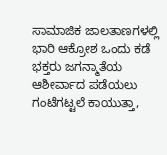ಸಾಮಾಜಿಕ ಜಾಲತಾಣಗಳಲ್ಲಿ ಭಾರಿ ಆಕ್ರೋಶ ಒಂದು ಕಡೆ ಭಕ್ತರು ಜಗನ್ಮಾತೆಯ ಆಶೀರ್ವಾದ ಪಡೆಯಲು ಗಂಟೆಗಟ್ಟಲೆ ಕಾಯುತ್ತಾ,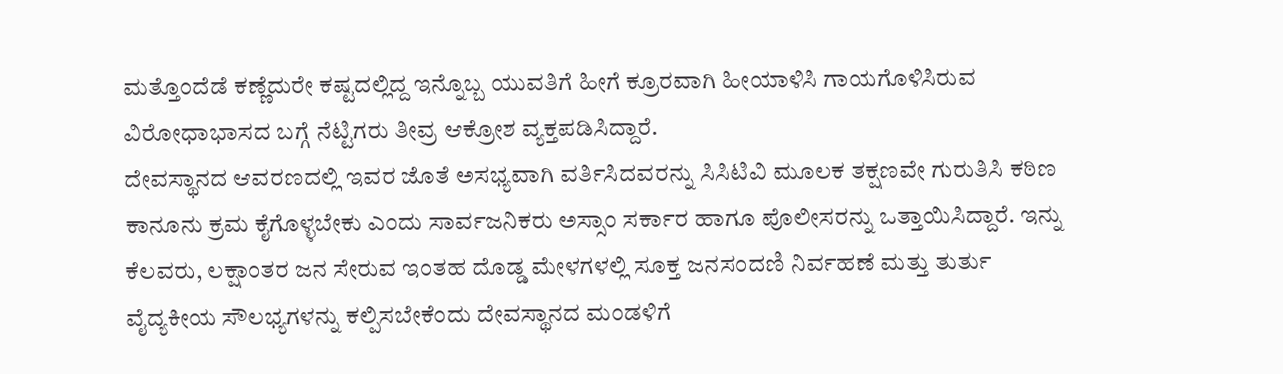ಮತ್ತೊಂದೆಡೆ ಕಣ್ಣೆದುರೇ ಕಷ್ಟದಲ್ಲಿದ್ದ ಇನ್ನೊಬ್ಬ ಯುವತಿಗೆ ಹೀಗೆ ಕ್ರೂರವಾಗಿ ಹೀಯಾಳಿಸಿ ಗಾಯಗೊಳಿಸಿರುವ ವಿರೋಧಾಭಾಸದ ಬಗ್ಗೆ ನೆಟ್ಟಿಗರು ತೀವ್ರ ಆಕ್ರೋಶ ವ್ಯಕ್ತಪಡಿಸಿದ್ದಾರೆ.
ದೇವಸ್ಥಾನದ ಆವರಣದಲ್ಲಿ ಇವರ ಜೊತೆ ಅಸಭ್ಯವಾಗಿ ವರ್ತಿಸಿದವರನ್ನು ಸಿಸಿಟಿವಿ ಮೂಲಕ ತಕ್ಷಣವೇ ಗುರುತಿಸಿ ಕಠಿಣ ಕಾನೂನು ಕ್ರಮ ಕೈಗೊಳ್ಳಬೇಕು ಎಂದು ಸಾರ್ವಜನಿಕರು ಅಸ್ಸಾಂ ಸರ್ಕಾರ ಹಾಗೂ ಪೊಲೀಸರನ್ನು ಒತ್ತಾಯಿಸಿದ್ದಾರೆ. ಇನ್ನು ಕೆಲವರು, ಲಕ್ಷಾಂತರ ಜನ ಸೇರುವ ಇಂತಹ ದೊಡ್ಡ ಮೇಳಗಳಲ್ಲಿ ಸೂಕ್ತ ಜನಸಂದಣಿ ನಿರ್ವಹಣೆ ಮತ್ತು ತುರ್ತು ವೈದ್ಯಕೀಯ ಸೌಲಭ್ಯಗಳನ್ನು ಕಲ್ಪಿಸಬೇಕೆಂದು ದೇವಸ್ಥಾನದ ಮಂಡಳಿಗೆ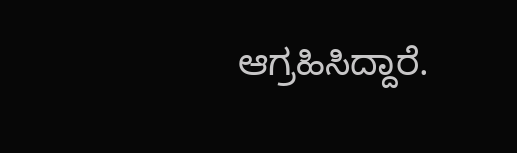ಆಗ್ರಹಿಸಿದ್ದಾರೆ.